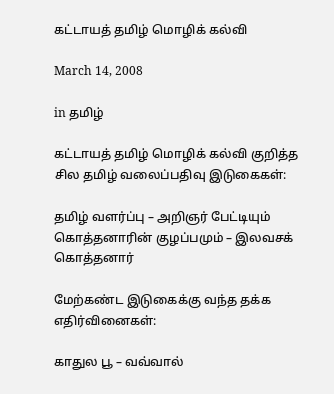கட்டாயத் தமிழ் மொழிக் கல்வி

March 14, 2008

in தமிழ்

கட்டாயத் தமிழ் மொழிக் கல்வி குறித்த சில தமிழ் வலைப்பதிவு இடுகைகள்:

தமிழ் வளர்ப்பு – அறிஞர் பேட்டியும் கொத்தனாரின் குழப்பமும் – இலவசக் கொத்தனார்

மேற்கண்ட இடுகைக்கு வந்த தக்க எதிர்வினைகள்:

காதுல பூ – வவ்வால்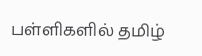பள்ளிகளில் தமிழ்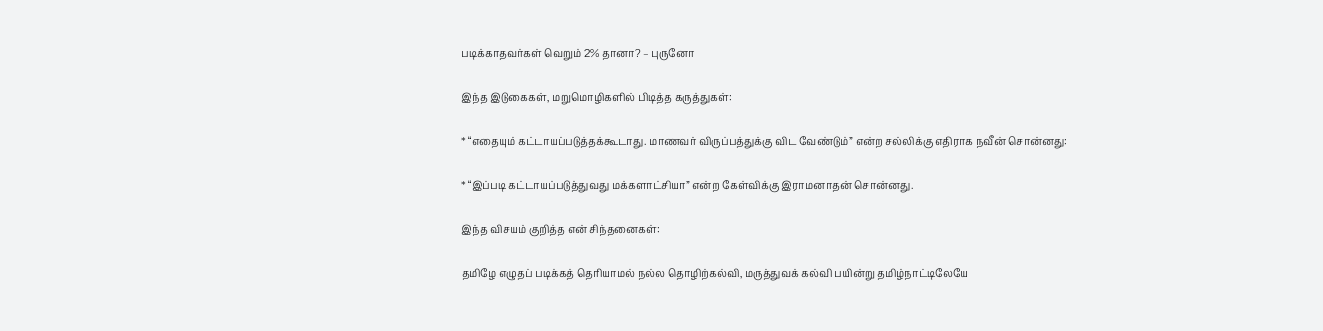படிக்காதவர்கள் வெறும் 2% தானா? – புருனோ

இந்த இடுகைகள், மறுமொழிகளில் பிடித்த கருத்துகள்:

* “எதையும் கட்டாயப்படுத்தக்கூடாது. மாணவர் விருப்பத்துக்கு விட வேண்டும்” என்ற சல்லிக்கு எதிராக நவீன் சொன்னது:

* “இப்படி கட்டாயப்படுத்துவது மக்களாட்சியா” என்ற கேள்விக்கு இராமனாதன் சொன்னது.

இந்த விசயம் குறித்த என் சிந்தனைகள்:

தமிழே எழுதப் படிக்கத் தெரியாமல் நல்ல தொழிற்கல்வி, மருத்துவக் கல்வி பயின்று தமிழ்நாட்டிலேயே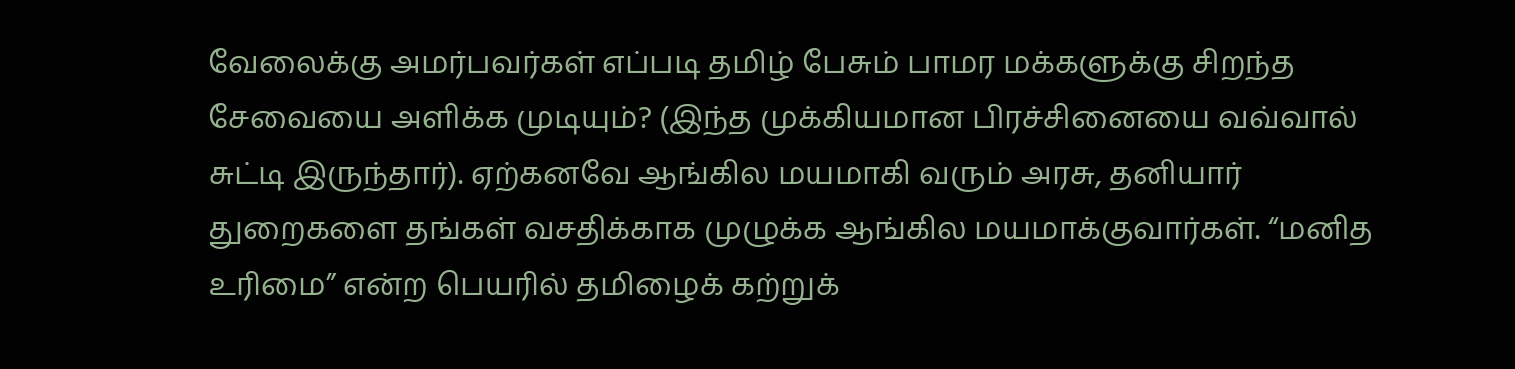வேலைக்கு அமர்பவர்கள் எப்படி தமிழ் பேசும் பாமர மக்களுக்கு சிறந்த சேவையை அளிக்க முடியும்? (இந்த முக்கியமான பிரச்சினையை வவ்வால் சுட்டி இருந்தார்). ஏற்கனவே ஆங்கில மயமாகி வரும் அரசு, தனியார் துறைகளை தங்கள் வசதிக்காக முழுக்க ஆங்கில மயமாக்குவார்கள். “மனித உரிமை” என்ற பெயரில் தமிழைக் கற்றுக்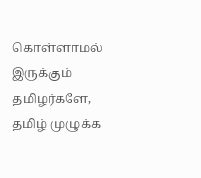கொள்ளாமல் இருக்கும் தமிழர்களே, தமிழ் முழுக்க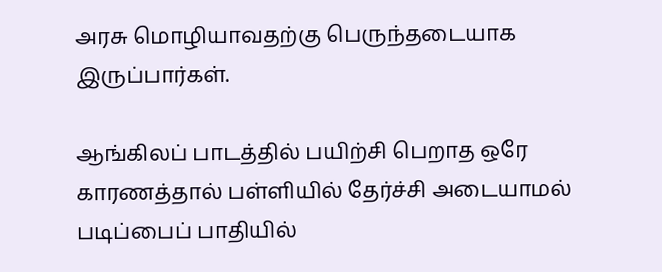அரசு மொழியாவதற்கு பெருந்தடையாக இருப்பார்கள்.

ஆங்கிலப் பாடத்தில் பயிற்சி பெறாத ஒரே காரணத்தால் பள்ளியில் தேர்ச்சி அடையாமல் படிப்பைப் பாதியில்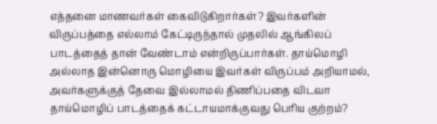எத்தனை மாணவர்கள் கைவிடுகிறார்கள்? இவர்களின் விருப்பத்தை எல்லாம் கேட்டிருந்தால் முதலில் ஆங்கிலப் பாடத்தைத் தான் வேண்டாம் என்றிருப்பார்கள். தாய்மொழி அல்லாத இன்னொரு மொழியை இவர்கள் விருப்பம் அறியாமல், அவர்களுக்குத் தேவை இல்லாமல் திணிப்பதை விடவா தாய்மொழிப் பாடத்தைக் கட்டாயமாக்குவது பெரிய குற்றம்?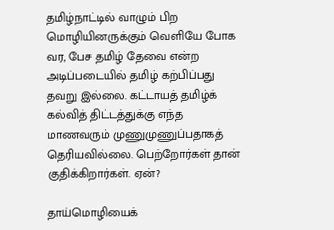தமிழ்நாட்டில் வாழும் பிற மொழியினருக்கும் வெளியே போக வர, பேச தமிழ் தேவை என்ற அடிப்படையில் தமிழ் கற்பிப்பது தவறு இல்லை. கட்டாயத் தமிழ்க் கல்வித் திட்டத்துக்கு எந்த மாணவரும் முணுமுணுப்பதாகத் தெரியவில்லை. பெற்றோர்கள் தான் குதிக்கிறார்கள். ஏன்?

தாய்மொழியைக்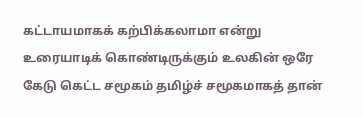கட்டாயமாகக் கற்பிக்கலாமா என்று உரையாடிக் கொண்டிருக்கும் உலகின் ஒரே கேடு கெட்ட சமூகம் தமிழ்ச் சமூகமாகத் தான்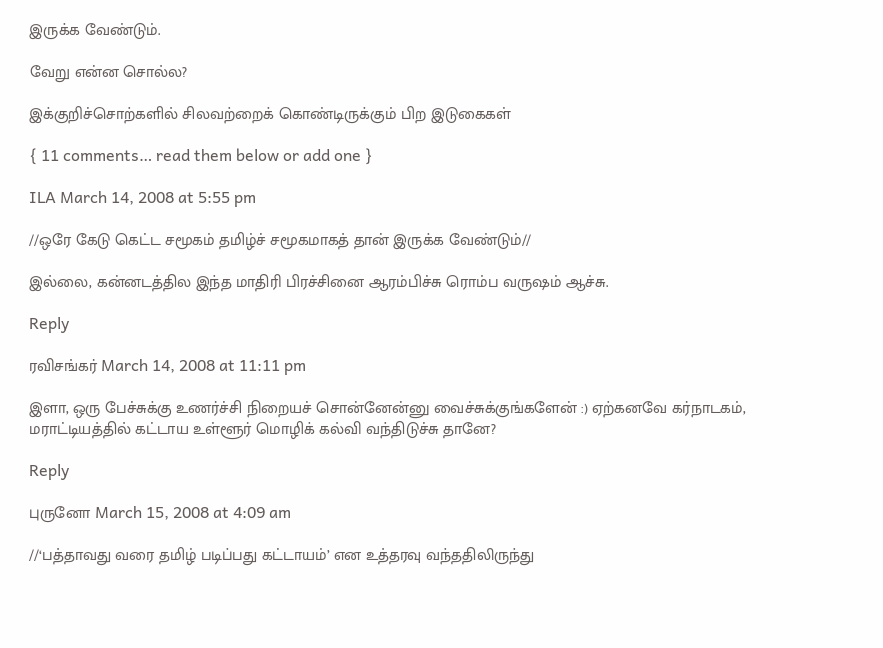இருக்க வேண்டும்.

வேறு என்ன சொல்ல?

இக்குறிச்சொற்களில் சிலவற்றைக் கொண்டிருக்கும் பிற இடுகைகள்

{ 11 comments… read them below or add one }

ILA March 14, 2008 at 5:55 pm

//ஒரே கேடு கெட்ட சமூகம் தமிழ்ச் சமூகமாகத் தான் இருக்க வேண்டும்//

இல்லை, கன்னடத்தில இந்த மாதிரி பிரச்சினை ஆரம்பிச்சு ரொம்ப வருஷம் ஆச்சு.

Reply

ரவிசங்கர் March 14, 2008 at 11:11 pm

இளா, ஒரு பேச்சுக்கு உணர்ச்சி நிறையச் சொன்னேன்னு வைச்சுக்குங்களேன் :) ஏற்கனவே கர்நாடகம், மராட்டியத்தில் கட்டாய உள்ளூர் மொழிக் கல்வி வந்திடுச்சு தானே?

Reply

புருனோ March 15, 2008 at 4:09 am

//‘பத்தாவது வரை தமிழ் படிப்பது கட்டாயம்’ என உத்தரவு வந்ததிலிருந்து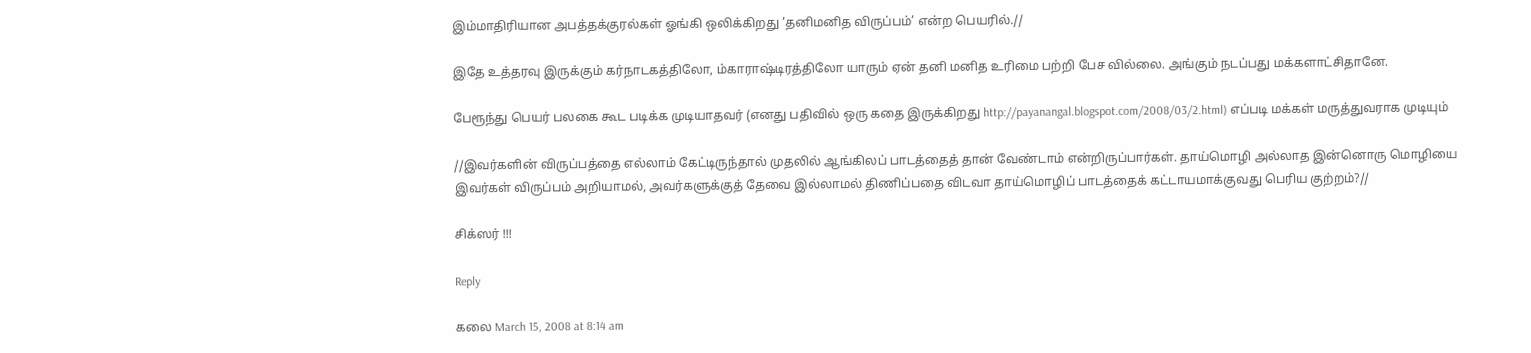இம்மாதிரியான அபத்தக்குரல்கள் ஓங்கி ஒலிக்கிறது ‘தனிமனித விருப்பம்’ என்ற பெயரில்.//

இதே உத்தரவு இருக்கும் கர்நாடகத்திலோ, ம்காராஷ்டிரத்திலோ யாரும் ஏன் தனி மனித உரிமை பற்றி பேச வில்லை. அங்கும் நடப்பது மக்களாட்சிதானே.

பேரூந்து பெயர் பலகை கூட படிக்க முடியாதவர் (எனது பதிவில் ஒரு கதை இருக்கிறது http://payanangal.blogspot.com/2008/03/2.html) எப்படி மக்கள் மருத்துவராக முடியும்

//இவர்களின் விருப்பத்தை எல்லாம் கேட்டிருந்தால் முதலில் ஆங்கிலப் பாடத்தைத் தான் வேண்டாம் என்றிருப்பார்கள். தாய்மொழி அல்லாத இன்னொரு மொழியை இவர்கள் விருப்பம் அறியாமல், அவர்களுக்குத் தேவை இல்லாமல் திணிப்பதை விடவா தாய்மொழிப் பாடத்தைக் கட்டாயமாக்குவது பெரிய குற்றம்?//

சிக்ஸர் !!!

Reply

கலை March 15, 2008 at 8:14 am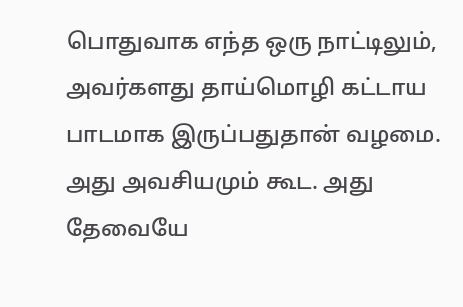பொதுவாக எந்த ஒரு நாட்டிலும், அவர்களது தாய்மொழி கட்டாய பாடமாக இருப்பதுதான் வழமை. அது அவசியமும் கூட. அது தேவையே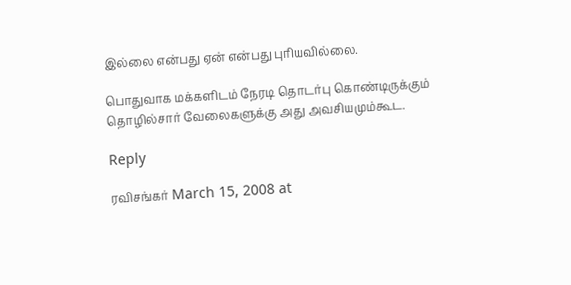இல்லை என்பது ஏன் என்பது புரியவில்லை.

பொதுவாக மக்களிடம் நேரடி தொடர்பு கொண்டிருக்கும் தொழில்சார் வேலைகளுக்கு அது அவசியமும்கூட.

Reply

ரவிசங்கர் March 15, 2008 at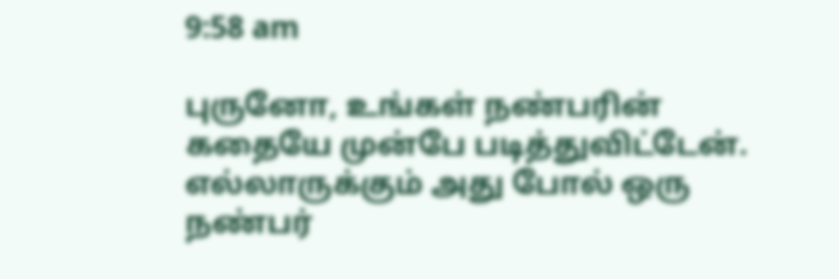9:58 am

புருனோ, உங்கள் நண்பரின் கதையே முன்பே படித்துவிட்டேன். எல்லாருக்கும் அது போல் ஒரு நண்பர்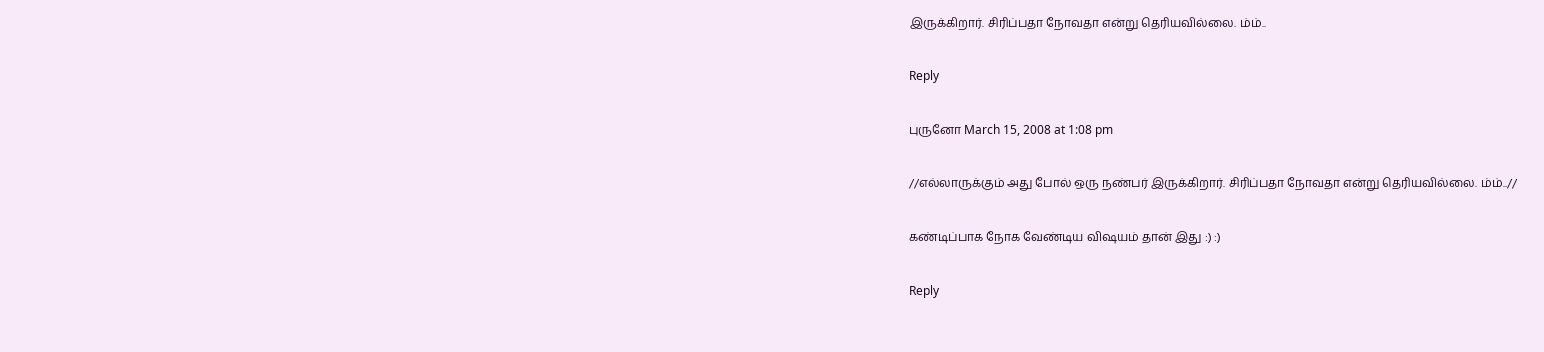இருக்கிறார். சிரிப்பதா நோவதா என்று தெரியவில்லை. ம்ம்..

Reply

புருனோ March 15, 2008 at 1:08 pm

//எல்லாருக்கும் அது போல் ஒரு நண்பர் இருக்கிறார். சிரிப்பதா நோவதா என்று தெரியவில்லை. ம்ம்..//

கண்டிப்பாக நோக வேண்டிய விஷயம் தான் இது :) :)

Reply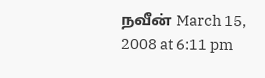நவீன் March 15, 2008 at 6:11 pm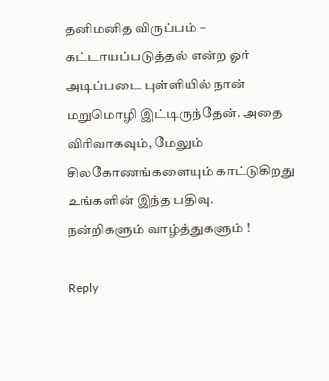தனிமனித விருப்பம் – கட்டாயப்படுத்தல் என்ற ஓர் அடிப்படை புள்ளியில் நான் மறுமொழி இட்டிருந்தேன். அதை விரிவாகவும், மேலும் சிலகோணங்களையும் காட்டுகிறது உங்களின் இந்த பதிவு.
நன்றிகளும் வாழ்த்துகளும் !

Reply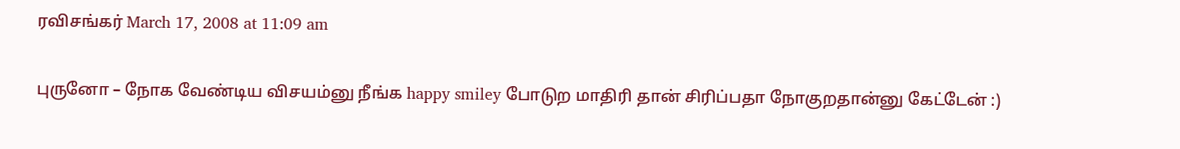ரவிசங்கர் March 17, 2008 at 11:09 am

புருனோ – நோக வேண்டிய விசயம்னு நீங்க happy smiley போடுற மாதிரி தான் சிரிப்பதா நோகுறதான்னு கேட்டேன் :)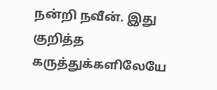நன்றி நவீன். இது குறித்த கருத்துக்களிலேயே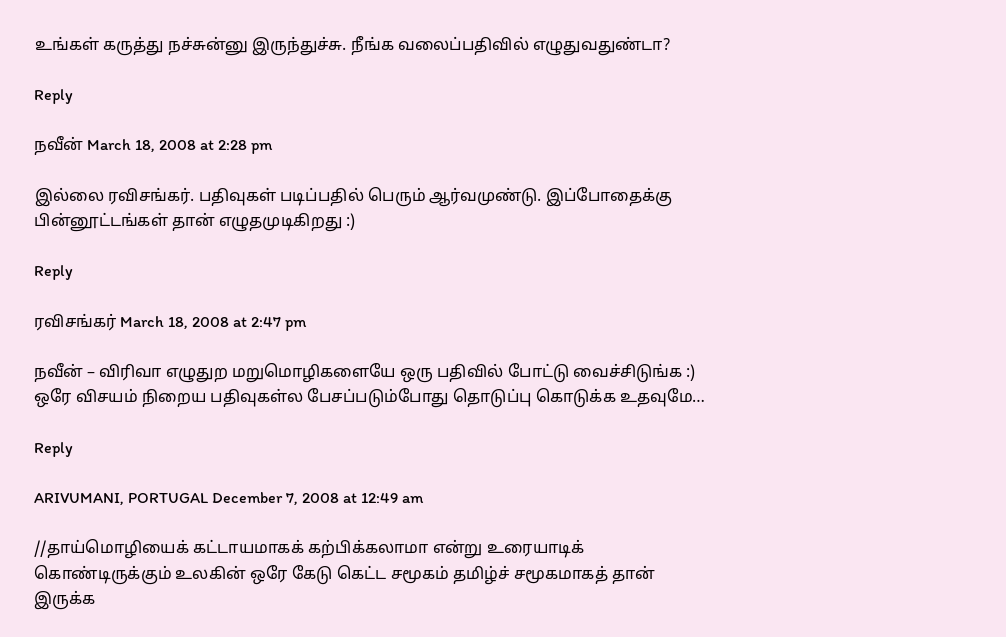உங்கள் கருத்து நச்சுன்னு இருந்துச்சு. நீங்க வலைப்பதிவில் எழுதுவதுண்டா?

Reply

நவீன் March 18, 2008 at 2:28 pm

இல்லை ரவிசங்கர். பதிவுகள் படிப்பதில் பெரும் ஆர்வமுண்டு. இப்போதைக்கு பின்னூட்டங்கள் தான் எழுதமுடிகிறது :)

Reply

ரவிசங்கர் March 18, 2008 at 2:47 pm

நவீன் – விரிவா எழுதுற மறுமொழிகளையே ஒரு பதிவில் போட்டு வைச்சிடுங்க :) ஒரே விசயம் நிறைய பதிவுகள்ல பேசப்படும்போது தொடுப்பு கொடுக்க உதவுமே…

Reply

ARIVUMANI, PORTUGAL December 7, 2008 at 12:49 am

//தாய்மொழியைக் கட்டாயமாகக் கற்பிக்கலாமா என்று உரையாடிக் கொண்டிருக்கும் உலகின் ஒரே கேடு கெட்ட சமூகம் தமிழ்ச் சமூகமாகத் தான் இருக்க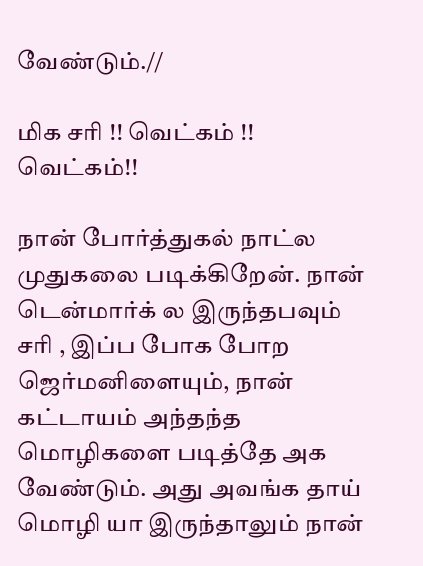வேண்டும்.//

மிக சரி !! வெட்கம் !! வெட்கம்!!

நான் போர்த்துகல் நாட்ல முதுகலை படிக்கிறேன். நான் டென்மார்க் ல இருந்தபவும் சரி , இப்ப போக போற ஜெர்மனிளையும், நான் கட்டாயம் அந்தந்த மொழிகளை படித்தே அக வேண்டும். அது அவங்க தாய் மொழி யா இருந்தாலும் நான்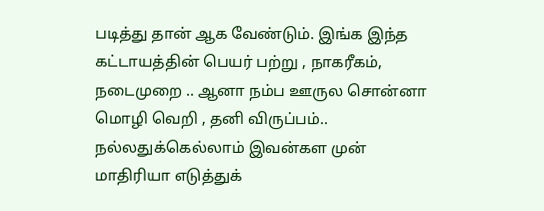படித்து தான் ஆக வேண்டும். இங்க இந்த கட்டாயத்தின் பெயர் பற்று , நாகரீகம், நடைமுறை .. ஆனா நம்ப ஊருல சொன்னா மொழி வெறி , தனி விருப்பம்.. நல்லதுக்கெல்லாம் இவன்கள முன் மாதிரியா எடுத்துக்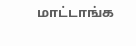மாட்டாங்க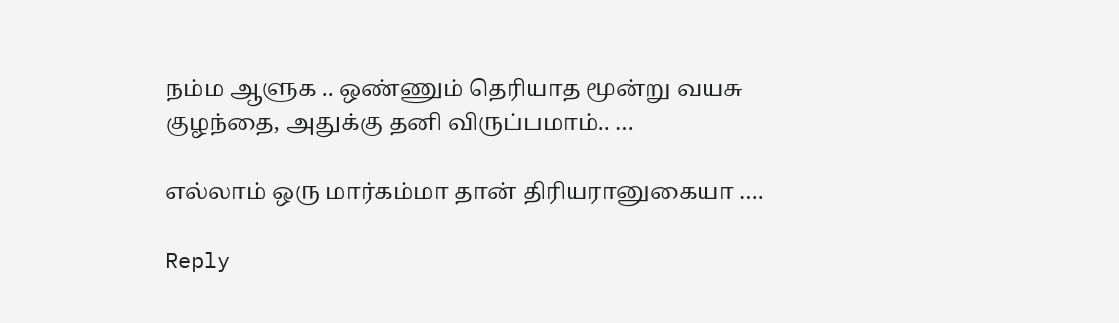நம்ம ஆளுக .. ஒண்ணும் தெரியாத மூன்று வயசு குழந்தை, அதுக்கு தனி விருப்பமாம்.. …

எல்லாம் ஒரு மார்கம்மா தான் திரியரானுகையா ….

Reply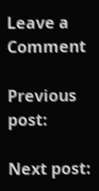Leave a Comment

Previous post:

Next post: